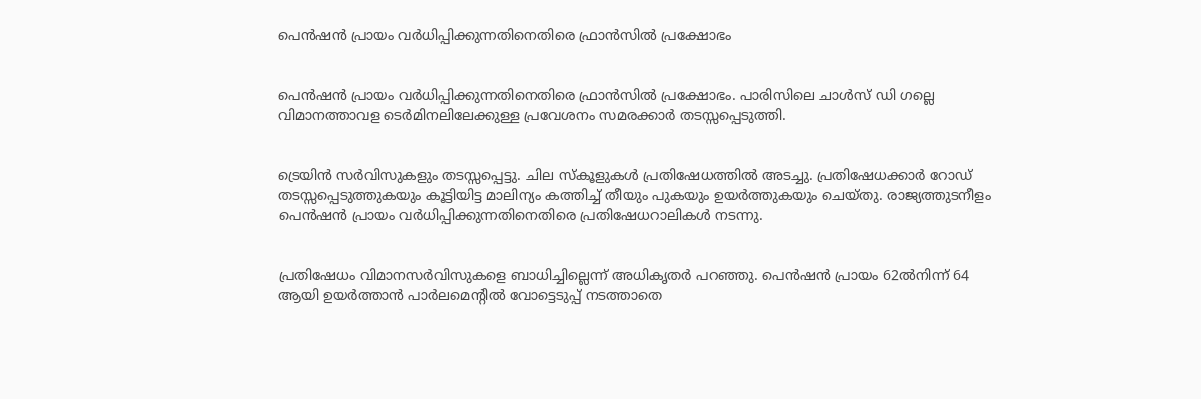പെന്‍ഷന്‍ പ്രായം വര്‍ധിപ്പിക്കുന്നതിനെതിരെ ഫ്രാന്‍സില്‍ പ്രക്ഷോഭം


പെന്‍ഷന്‍ പ്രായം വര്‍ധിപ്പിക്കുന്നതിനെതിരെ ഫ്രാന്‍സില്‍ പ്രക്ഷോഭം. പാരിസിലെ ചാള്‍സ് ഡി ഗല്ലെ വിമാനത്താവള ടെര്‍മിനലിലേക്കുള്ള പ്രവേശനം സമരക്കാര്‍ തടസ്സപ്പെടുത്തി.


ട്രെയിന്‍ സര്‍വിസുകളും തടസ്സപ്പെട്ടു. ചില സ്‌കൂളുകള്‍ പ്രതിഷേധത്തില്‍ അടച്ചു. പ്രതിഷേധക്കാര്‍ റോഡ് തടസ്സപ്പെടുത്തുകയും കൂട്ടിയിട്ട മാലിന്യം കത്തിച്ച്‌ തീയും പുകയും ഉയര്‍ത്തുകയും ചെയ്തു. രാജ്യത്തുടനീളം പെന്‍ഷന്‍ പ്രായം വര്‍ധിപ്പിക്കുന്നതിനെതിരെ പ്രതിഷേധറാലികള്‍ നടന്നു.


പ്രതിഷേധം വിമാനസര്‍വിസുകളെ ബാധിച്ചില്ലെന്ന് അധികൃതര്‍ പറഞ്ഞു. പെന്‍ഷന്‍ പ്രായം 62ല്‍നിന്ന് 64 ആയി ഉയര്‍ത്താന്‍ പാര്‍ലമെന്റില്‍ വോട്ടെടുപ്പ് നടത്താതെ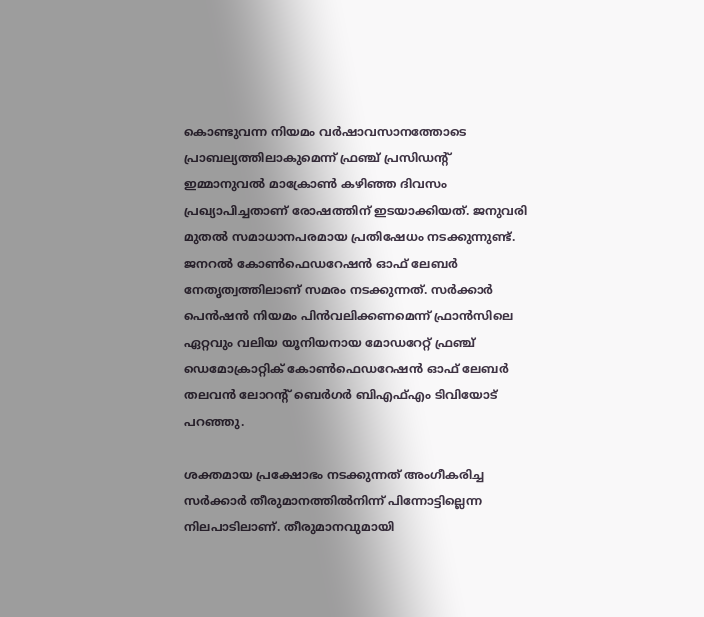കൊണ്ടുവന്ന നിയമം വര്‍ഷാവസാനത്തോടെ പ്രാബല്യത്തിലാകുമെന്ന് ഫ്രഞ്ച് പ്രസിഡന്റ് ഇമ്മാനുവല്‍ മാക്രോണ്‍ കഴിഞ്ഞ ദിവസം പ്രഖ്യാപിച്ചതാണ് രോഷത്തിന് ഇടയാക്കിയത്. ജനുവരി മുതല്‍ സമാധാനപരമായ പ്രതിഷേധം നടക്കുന്നുണ്ട്. ജനറല്‍ കോണ്‍ഫെഡറേഷന്‍ ഓഫ് ലേബര്‍ നേതൃത്വത്തിലാണ് സമരം നടക്കുന്നത്. സര്‍ക്കാര്‍ പെന്‍ഷന്‍ നിയമം പിന്‍വലിക്കണമെന്ന് ഫ്രാന്‍സിലെ ഏറ്റവും വലിയ യൂനിയനായ മോഡറേറ്റ് ഫ്രഞ്ച് ഡെമോക്രാറ്റിക് കോണ്‍ഫെഡറേഷന്‍ ഓഫ് ലേബര്‍ തലവന്‍ ലോറന്റ് ബെര്‍ഗര്‍ ബിഎഫ്‌എം ടിവിയോട് പറഞ്ഞു.

ശക്തമായ പ്രക്ഷോഭം നടക്കുന്നത് അംഗീകരിച്ച സര്‍ക്കാര്‍ തീരുമാനത്തില്‍നിന്ന് പിന്നോട്ടില്ലെന്ന നിലപാടിലാണ്. തീരുമാനവുമായി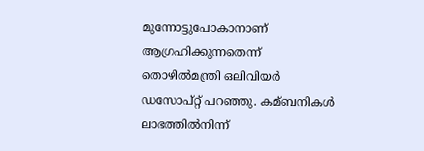മുന്നോട്ടുപോകാനാണ് ആഗ്രഹിക്കുന്നതെന്ന് തൊഴില്‍മന്ത്രി ഒലിവിയര്‍ ഡസോപ്റ്റ് പറഞ്ഞു. കമ്ബനികള്‍ ലാഭത്തില്‍നിന്ന്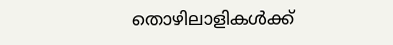തൊഴിലാളികള്‍ക്ക്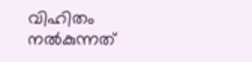വിഹിതം നല്‍കുന്നത്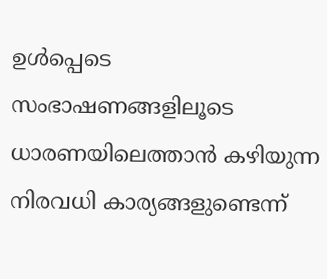ഉള്‍പ്പെടെ സംഭാഷണങ്ങളിലൂടെ ധാരണയിലെത്താന്‍ കഴിയുന്ന നിരവധി കാര്യങ്ങളുണ്ടെന്ന്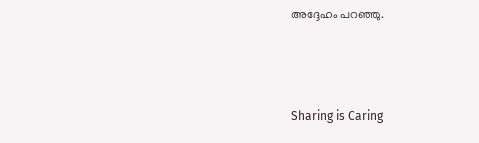അദ്ദേഹം പറഞ്ഞു.



Sharing is Caring